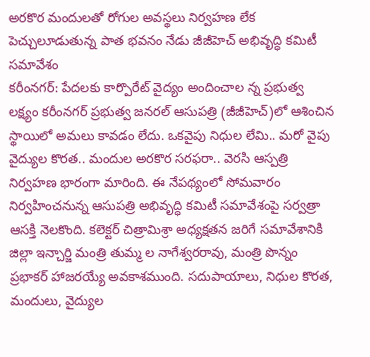అరకొర మందులతో రోగుల అవస్థలు నిర్వహణ లేక పెచ్చులూడుతున్న పాత భవనం నేడు జీజీహెచ్ అభివృద్ధి కమిటీ సమావేశం
కరీంనగర్: పేదలకు కార్పొరేట్ వైద్యం అందించాల న్న ప్రభుత్వ లక్ష్యం కరీంనగర్ ప్రభుత్వ జనరల్ ఆసుపత్రి (జీజీహెచ్)లో ఆశించిన స్థాయిలో అమలు కావడం లేదు. ఒకవైపు నిధుల లేమి.. మరో వైపు వైద్యుల కొరత.. మందుల అరకొర సరఫరా.. వెరసి ఆస్పత్రి నిర్వహణ భారంగా మారింది. ఈ నేపథ్యంలో సోమవారం నిర్వహించనున్న ఆసుపత్రి అభివృద్ధి కమిటీ సమావేశంపై సర్వత్రా ఆసక్తి నెలకొంది. కలెక్టర్ చిత్రామిశ్రా అధ్యక్షతన జరిగే సమావేశానికి జిల్లా ఇన్చార్జి మంత్రి తుమ్మ ల నాగేశ్వరరావు, మంత్రి పొన్నం ప్రభాకర్ హాజరయ్యే అవకాశముంది. సదుపాయాలు, నిధుల కొరత, మందులు, వైద్యుల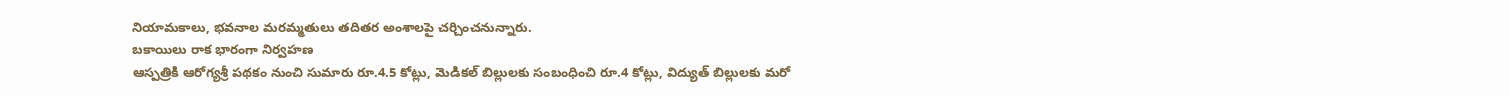నియామకాలు, భవనాల మరమ్మతులు తదితర అంశాలపై చర్చించనున్నారు.
బకాయిలు రాక భారంగా నిర్వహణ
ఆస్పత్రికి ఆరోగ్యశ్రీ పథకం నుంచి సుమారు రూ.4.5 కోట్లు, మెడికల్ బిల్లులకు సంబంధించి రూ.4 కోట్లు, విద్యుత్ బిల్లులకు మరో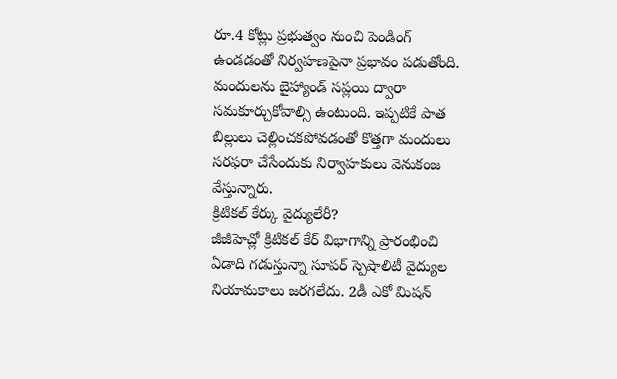రూ.4 కోట్లు ప్రభుత్వం నుంచి పెండింగ్ ఉండడంతో నిర్వహణపైనా ప్రభావం పడుతోంది. మందులను బైహ్యాండ్ సప్లయి ద్వారా సమకూర్చుకోవాల్సి ఉంటుంది. ఇప్పటికే పాత బిల్లులు చెల్లించకపోవడంతో కొత్తగా మందులు సరఫరా చేసేందుకు నిర్వాహకులు వెనుకంజ వేస్తున్నారు.
క్రిటికల్ కేర్కు వైద్యులేరీ?
జీజీహెచ్లో క్రిటికల్ కేర్ విభాగాన్ని ప్రారంభించి ఏడాది గడుస్తున్నా సూపర్ స్పెషాలిటీ వైద్యుల నియామకాలు జరగలేదు. 2డీ ఎకో మిషన్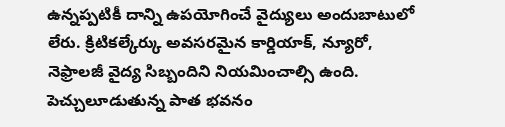ఉన్నప్పటికీ దాన్ని ఉపయోగించే వైద్యులు అందుబాటులో లేరు. క్రిటికల్కేర్కు అవసరమైన కార్డియాక్, న్యూరో, నెఫ్రాలజీ వైద్య సిబ్బందిని నియమించాల్సి ఉంది.
పెచ్చులూడుతున్న పాత భవనం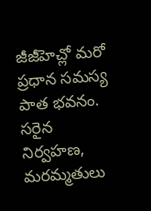జీజీహెచ్లో మరో ప్రధాన సమస్య పాత భవనం. సరైన నిర్వహణ, మరమ్మతులు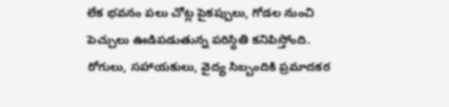లేక భవనం పలు చోట్ల పైకప్పులు, గోడల నుంచి పెచ్చులు ఊడిపడుతున్న పరిస్థితి కనిపిస్తోంది. రోగులు, సహాయకులు, వైద్య సిబ్బందికి ప్రమాదకర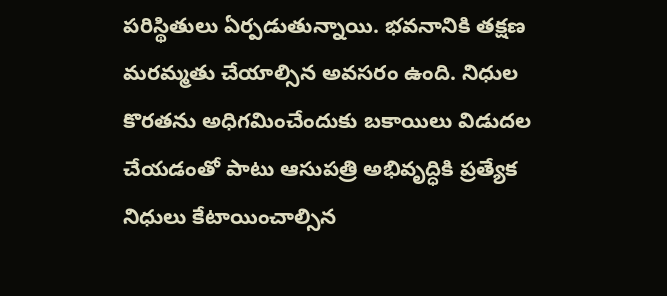పరిస్థితులు ఏర్పడుతున్నాయి. భవనానికి తక్షణ మరమ్మతు చేయాల్సిన అవసరం ఉంది. నిధుల కొరతను అధిగమించేందుకు బకాయిలు విడుదల చేయడంతో పాటు ఆసుపత్రి అభివృద్ధికి ప్రత్యేక నిధులు కేటాయించాల్సిన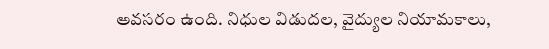అవసరం ఉంది. నిధుల విడుదల, వైద్యుల నియామకాలు,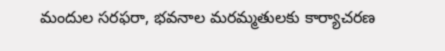మందుల సరఫరా, భవనాల మరమ్మతులకు కార్యాచరణ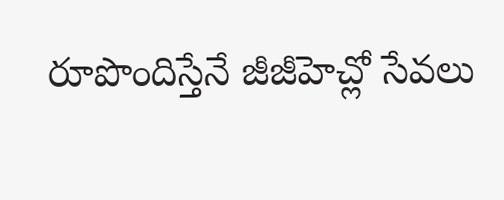రూపొందిస్తేనే జీజీహెచ్లో సేవలు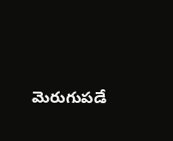మెరుగుపడే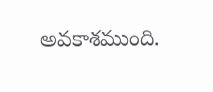అవకాశముంది.